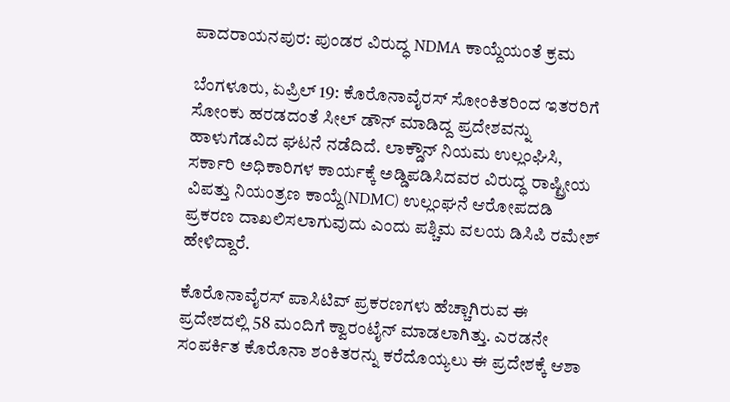ಪಾದರಾಯನಪುರ: ಪುಂಡರ ವಿರುದ್ಧ NDMA ಕಾಯ್ದೆಯಂತೆ ಕ್ರಮ

ಬೆಂಗಳೂರು, ಏಪ್ರಿಲ್ 19: ಕೊರೊನಾವೈರಸ್ ಸೋಂಕಿತರಿಂದ ಇತರರಿಗೆ ಸೋಂಕು ಹರಡದಂತೆ ಸೀಲ್ ಡೌನ್ ಮಾಡಿದ್ದ ಪ್ರದೇಶವನ್ನು ಹಾಳುಗೆಡವಿದ ಘಟನೆ ನಡೆದಿದೆ. ಲಾಕ್ಡೌನ್ ನಿಯಮ ಉಲ್ಲಂಘಿಸಿ, ಸರ್ಕಾರಿ ಅಧಿಕಾರಿಗಳ ಕಾರ್ಯಕ್ಕೆ ಅಡ್ಡಿಪಡಿಸಿದವರ ವಿರುದ್ಧ ರಾಷ್ಟ್ರೀಯ ವಿಪತ್ತು ನಿಯಂತ್ರಣ ಕಾಯ್ದೆ(NDMC) ಉಲ್ಲಂಘನೆ ಆರೋಪದಡಿ ಪ್ರಕರಣ ದಾಖಲಿಸಲಾಗುವುದು ಎಂದು ಪಶ್ಚಿಮ ವಲಯ ಡಿಸಿಪಿ ರಮೇಶ್ ಹೇಳಿದ್ದಾರೆ.

ಕೊರೊನಾವೈರಸ್ ಪಾಸಿಟಿವ್ ಪ್ರಕರಣಗಳು ಹೆಚ್ಚಾಗಿರುವ ಈ ಪ್ರದೇಶದಲ್ಲಿ 58 ಮಂದಿಗೆ ಕ್ವಾರಂಟೈನ್ ಮಾಡಲಾಗಿತ್ತು. ಎರಡನೇ ಸಂಪರ್ಕಿತ ಕೊರೊನಾ ಶಂಕಿತರನ್ನು ಕರೆದೊಯ್ಯಲು ಈ ಪ್ರದೇಶಕ್ಕೆ ಆಶಾ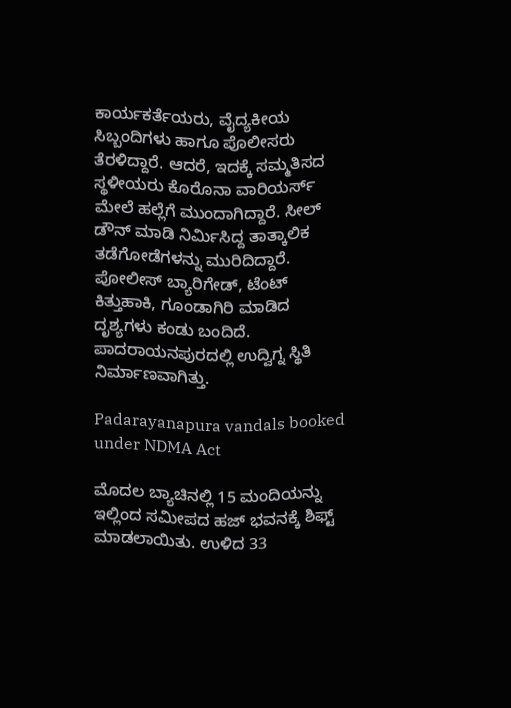ಕಾರ್ಯಕರ್ತೆಯರು, ವೈದ್ಯಕೀಯ ಸಿಬ್ಬಂದಿಗಳು ಹಾಗೂ ಪೊಲೀಸರು ತೆರಳಿದ್ದಾರೆ. ಆದರೆ, ಇದಕ್ಕೆ ಸಮ್ಮತಿಸದ ಸ್ಥಳೀಯರು ಕೊರೊನಾ ವಾರಿಯರ್ಸ್ ಮೇಲೆ ಹಲ್ಲೆಗೆ ಮುಂದಾಗಿದ್ದಾರೆ. ಸೀಲ್ ಡೌನ್ ಮಾಡಿ ನಿರ್ಮಿಸಿದ್ದ ತಾತ್ಕಾಲಿಕ ತಡೆಗೋಡೆಗಳನ್ನು ಮುರಿದಿದ್ದಾರೆ. ಪೋಲೀಸ್ ಬ್ಯಾರಿಗೇಡ್, ಟೆಂಟ್ ಕಿತ್ತುಹಾಕಿ, ಗೂಂಡಾಗಿರಿ ಮಾಡಿದ ದೃಶ್ಯಗಳು ಕಂಡು ಬಂದಿದೆ. ಪಾದರಾಯನಪುರದಲ್ಲಿ ಉದ್ವಿಗ್ನ ಸ್ಥಿತಿ ನಿರ್ಮಾಣವಾಗಿತ್ತು.

Padarayanapura vandals booked under NDMA Act

ಮೊದಲ ಬ್ಯಾಚಿನಲ್ಲಿ 15 ಮಂದಿಯನ್ನು ಇಲ್ಲಿಂದ ಸಮೀಪದ ಹಜ್ ಭವನಕ್ಕೆ ಶಿಫ್ಟ್ ಮಾಡಲಾಯಿತು. ಉಳಿದ 33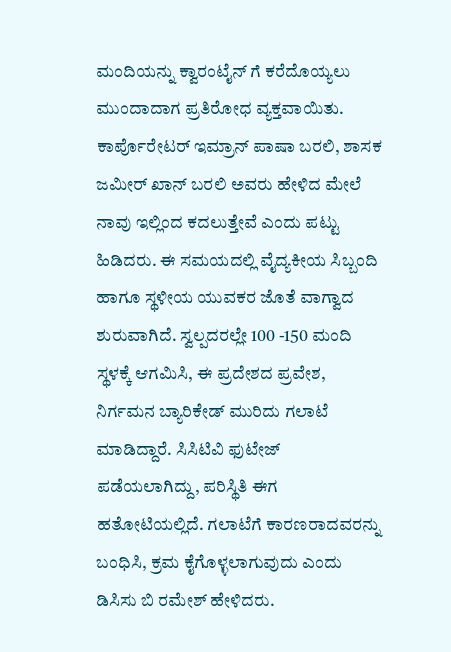ಮಂದಿಯನ್ನು ಕ್ವಾರಂಟೈನ್ ಗೆ ಕರೆದೊಯ್ಯಲು ಮುಂದಾದಾಗ ಪ್ರತಿರೋಧ ವ್ಯಕ್ತವಾಯಿತು. ಕಾರ್ಪೊರೇಟರ್ ಇಮ್ರಾನ್ ಪಾಷಾ ಬರಲಿ, ಶಾಸಕ ಜಮೀರ್ ಖಾನ್ ಬರಲಿ ಅವರು ಹೇಳಿದ ಮೇಲೆ ನಾವು ಇಲ್ಲಿಂದ ಕದಲುತ್ತೇವೆ ಎಂದು ಪಟ್ಟು ಹಿಡಿದರು. ಈ ಸಮಯದಲ್ಲಿ ವೈದ್ಯಕೀಯ ಸಿಬ್ಬಂದಿ ಹಾಗೂ ಸ್ಥಳೀಯ ಯುವಕರ ಜೊತೆ ವಾಗ್ವಾದ ಶುರುವಾಗಿದೆ. ಸ್ವಲ್ಪದರಲ್ಲೇ 100 -150 ಮಂದಿ ಸ್ಥಳಕ್ಕೆ ಆಗಮಿಸಿ, ಈ ಪ್ರದೇಶದ ಪ್ರವೇಶ, ನಿರ್ಗಮನ ಬ್ಯಾರಿಕೇಡ್ ಮುರಿದು ಗಲಾಟೆ ಮಾಡಿದ್ದಾರೆ. ಸಿಸಿಟಿವಿ ಫುಟೇಜ್ ಪಡೆಯಲಾಗಿದ್ದು, ಪರಿಸ್ಥಿತಿ ಈಗ ಹತೋಟಿಯಲ್ಲಿದೆ. ಗಲಾಟೆಗೆ ಕಾರಣರಾದವರನ್ನು ಬಂಧಿಸಿ, ಕ್ರಮ ಕೈಗೊಳ್ಳಲಾಗುವುದು ಎಂದು ಡಿಸಿಸು ಬಿ ರಮೇಶ್ ಹೇಳಿದರು.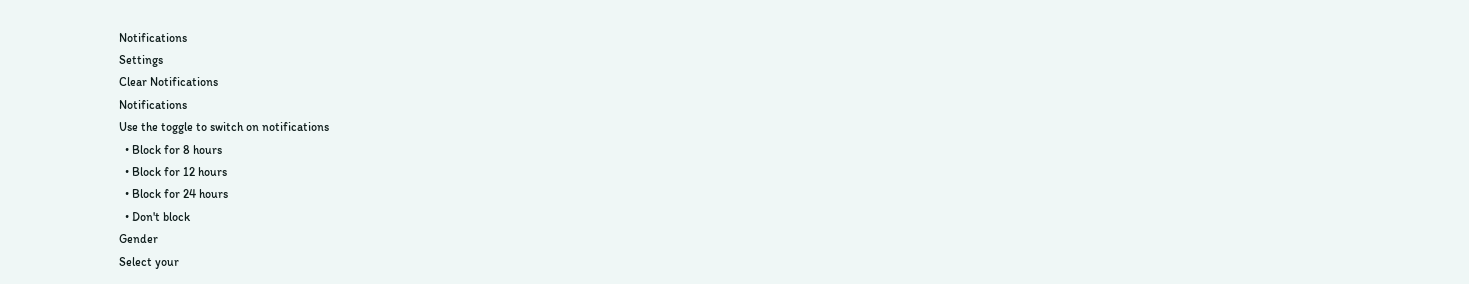Notifications
Settings
Clear Notifications
Notifications
Use the toggle to switch on notifications
  • Block for 8 hours
  • Block for 12 hours
  • Block for 24 hours
  • Don't block
Gender
Select your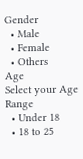Gender
  • Male
  • Female
  • Others
Age
Select your Age Range
  • Under 18
  • 18 to 25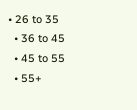• 26 to 35
  • 36 to 45
  • 45 to 55
  • 55+